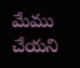మేము చేయని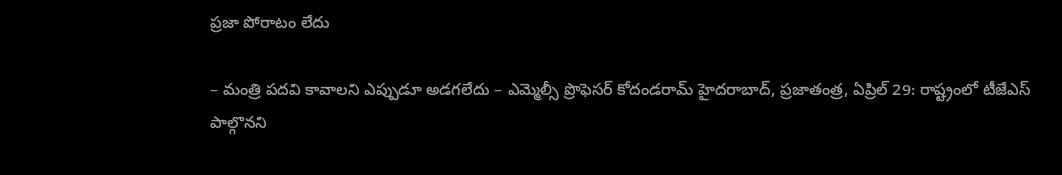ప్రజా పోరాటం లేదు

– మంత్రి పదవి కావాలని ఎప్పుడూ అడగలేదు – ఎమ్మెల్సీ ప్రొఫెసర్ కోదండరామ్ హైదరాబాద్, ప్రజాతంత్ర, ఏప్రిల్ 29: రాష్ట్రంలో టీజేఎస్ పాల్గొనని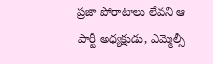ప్రజా పోరాటాలు లేవని ఆ పార్టీ అధ్యక్షుడు, ఎమ్మెల్సీ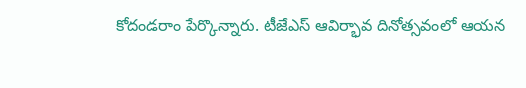కోదండరాం పేర్కొన్నారు. టీజేఎస్ ఆవిర్భావ దినోత్సవంలో ఆయన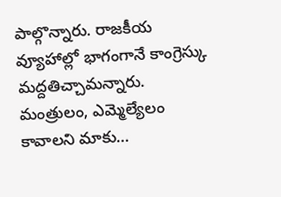పాల్గొన్నారు. రాజకీయ వ్యూహాల్లో భాగంగానే కాంగ్రెస్కు మద్దతిచ్చామన్నారు. మంత్రులం, ఎమ్మెల్యేలం కావాలని మాకు…